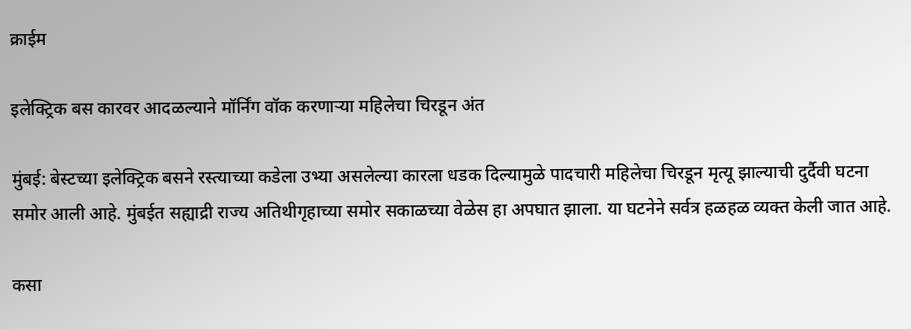क्राईम

इलेक्ट्रिक बस कारवर आदळल्याने मॉर्निंग वॉक करणाऱ्या महिलेचा चिरडून अंत

मुंबई: बेस्टच्या इलेक्ट्रिक बसने रस्त्याच्या कडेला उभ्या असलेल्या कारला धडक दिल्यामुळे पादचारी महिलेचा चिरडून मृत्यू झाल्याची दुर्दैवी घटना समोर आली आहे. मुंबईत सह्याद्री राज्य अतिथीगृहाच्या समोर सकाळच्या वेळेस हा अपघात झाला. या घटनेने सर्वत्र हळहळ व्यक्त केली जात आहे.

कसा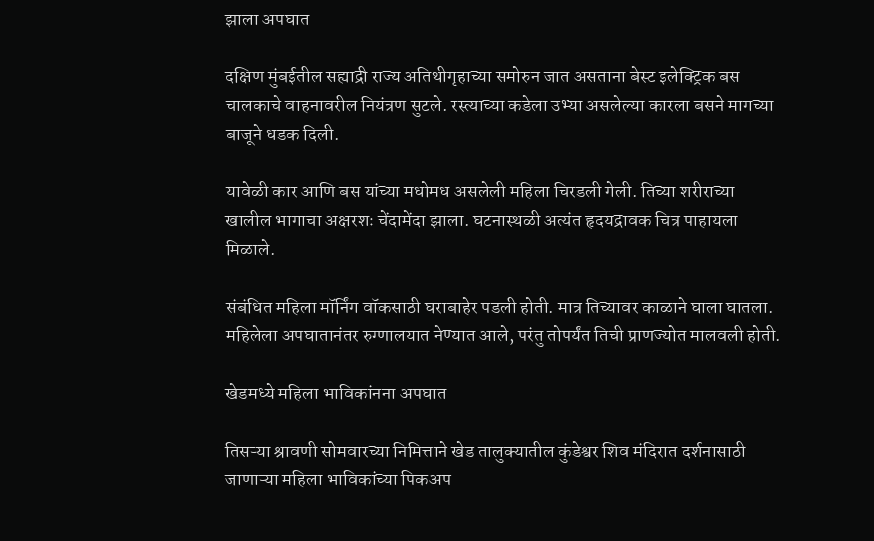झाला अपघात

दक्षिण मुंबईतील सह्याद्री राज्य अतिथीगृहाच्या समोरुन जात असताना बेस्ट इलेक्ट्रिक बस चालकाचे वाहनावरील नियंत्रण सुटले. रस्त्याच्या कडेला उभ्या असलेल्या कारला बसने मागच्या बाजूने धडक दिली.

यावेळी कार आणि बस यांच्या मधोमध असलेली महिला चिरडली गेली. तिच्या शरीराच्या खालील भागाचा अक्षरशः चेंदामेंदा झाला. घटनास्थळी अत्यंत हृदयद्रावक चित्र पाहायला मिळाले.

संबंधित महिला मॉर्निंग वॉकसाठी घराबाहेर पडली होती. मात्र तिच्यावर काळाने घाला घातला. महिलेला अपघातानंतर रुग्णालयात नेण्यात आले, परंतु तोपर्यंत तिची प्राणज्योत मालवली होती.

खेडमध्ये महिला भाविकांनना अपघात

तिसऱ्या श्रावणी सोमवारच्या निमित्ताने खेड तालुक्यातील कुंडेश्वर शिव मंदिरात दर्शनासाठी जाणाऱ्या महिला भाविकांच्या पिकअप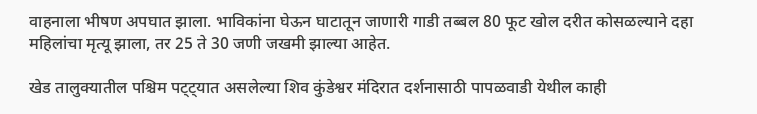वाहनाला भीषण अपघात झाला. भाविकांना घेऊन घाटातून जाणारी गाडी तब्बल 80 फूट खोल दरीत कोसळल्याने दहा महिलांचा मृत्यू झाला, तर 25 ते 30 जणी जखमी झाल्या आहेत.

खेड तालुक्यातील पश्चिम पट्ट्यात असलेल्या शिव कुंडेश्वर मंदिरात दर्शनासाठी पापळवाडी येथील काही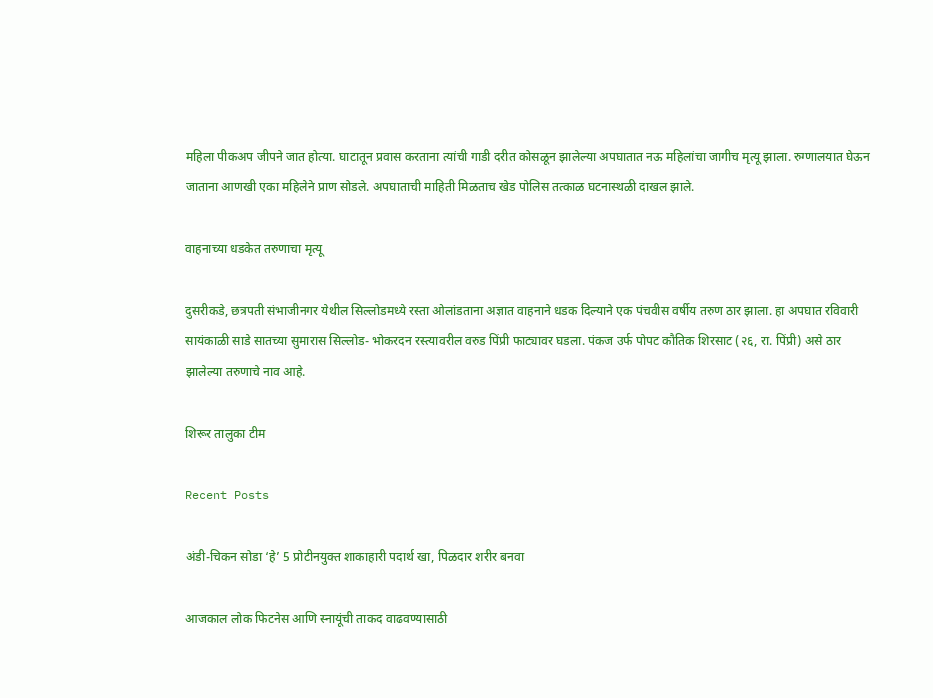महिला पीकअप जीपने जात होत्या. घाटातून प्रवास करताना त्यांची गाडी दरीत कोसळून झालेल्या अपघातात नऊ महिलांचा जागीच मृत्यू झाला. रुग्णालयात घेऊन जाताना आणखी एका महिलेने प्राण सोडले. अपघाताची माहिती मिळताच खेड पोलिस तत्काळ घटनास्थळी दाखल झाले.

वाहनाच्या धडकेत तरुणाचा मृत्यू

दुसरीकडे, छत्रपती संभाजीनगर येथील सिल्लोडमध्ये रस्ता ओलांडताना अज्ञात वाहनाने धडक दिल्याने एक पंचवीस वर्षीय तरुण ठार झाला. हा अपघात रविवारी सायंकाळी साडे सातच्या सुमारास सिल्लोड- भोकरदन रस्त्यावरील वरुड पिंप्री फाट्यावर घडला. पंकज उर्फ पोपट कौतिक शिरसाट (२६, रा. पिंप्री) असे ठार झालेल्या तरुणाचे नाव आहे.

शिरूर तालुका टीम

Recent Posts

अंडी-चिकन सोडा ‘हे’ 5 प्रोटीनयुक्त शाकाहारी पदार्थ खा, पिळदार शरीर बनवा

आजकाल लोक फिटनेस आणि स्नायूंची ताकद वाढवण्यासाठी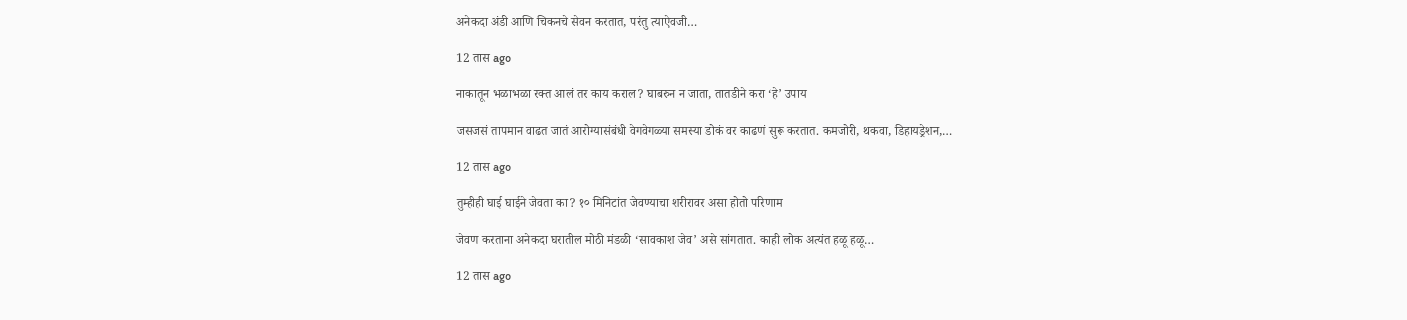अनेकदा अंडी आणि चिकनचे सेवन करतात, परंतु त्याऐवजी…

12 तास ago

नाकातून भळाभळा रक्त आलं तर काय कराल? घाबरुन न जाता, तातडीने करा ‘हे’ उपाय

जसजसं तापमान वाढत जातं आरोग्यासंबंधी वेगवेगळ्या समस्या डोकं वर काढणं सुरू करतात. कमजोरी, थकवा, डिहायड्रेशन,…

12 तास ago

तुम्हीही घाई घाईने जेवता का? १० मिनिटांत जेवण्याचा शरीरावर असा होतो परिणाम

जेवण करताना अनेकदा घरातील मोठी मंडळी ‘सावकाश जेव’ असे सांगतात. काही लोक अत्यंत हळू हळू…

12 तास ago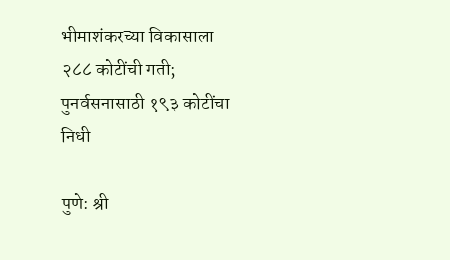भीमाशंकरच्या विकासाला २८८ कोटींची गती; पुनर्वसनासाठी १९३ कोटींचा निधी

पुणे: श्री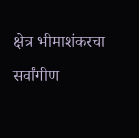क्षेत्र भीमाशंकरचा सर्वांगीण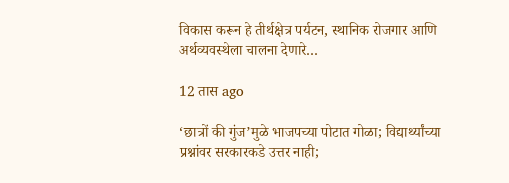विकास करून हे तीर्थक्षेत्र पर्यटन, स्थानिक रोजगार आणि अर्थव्यवस्थेला चालना देणारे…

12 तास ago

‘छात्रों की गुंज’मुळे भाजपच्या पोटात गोळा; विद्यार्थ्यांच्या प्रश्नांवर सरकारकडे उत्तर नाही;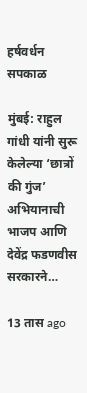हर्षवर्धन सपकाळ

मुंबई: राहुल गांधी यांनी सुरू केलेल्या ‘छात्रों की गुंज’ अभियानाची भाजप आणि देवेंद्र फडणवीस सरकारने…

13 तास ago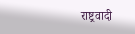राष्ट्रवादी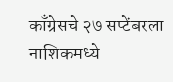काँग्रेसचे २७ सप्टेंबरला नाशिकमध्ये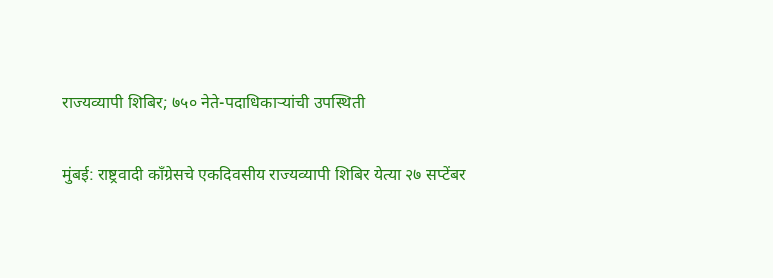राज्यव्यापी शिबिर; ७५० नेते-पदाधिकाऱ्यांची उपस्थिती

मुंबई: राष्ट्रवादी काँग्रेसचे एकदिवसीय राज्यव्यापी शिबिर येत्या २७ सप्टेंबर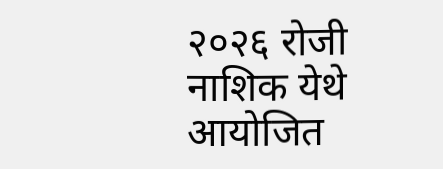२०२६ रोजी नाशिक येथे आयोजित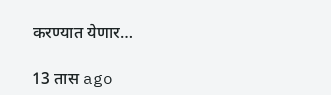करण्यात येणार…

13 तास ago